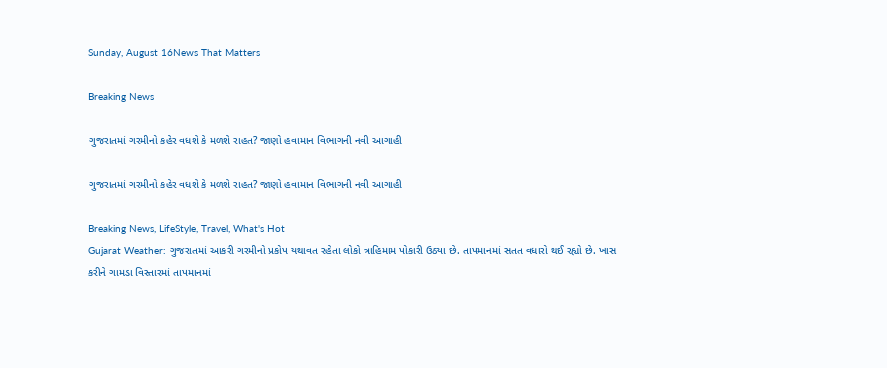Sunday, August 16News That Matters

Breaking News

ગુજરાતમાં ગરમીનો કહેર વધશે કે મળશે રાહત? જાણો હવામાન વિભાગની નવી આગાહી

ગુજરાતમાં ગરમીનો કહેર વધશે કે મળશે રાહત? જાણો હવામાન વિભાગની નવી આગાહી

Breaking News, LifeStyle, Travel, What's Hot
Gujarat Weather: ગુજરાતમાં આકરી ગરમીનો પ્રકોપ યથાવત રહેતા લોકો ત્રાહિમામ પોકારી ઉઠ્યા છે. તાપમાનમાં સતત વધારો થઈ રહ્યો છે. ખાસ કરીને ગામડા વિસ્તારમાં તાપમાનમાં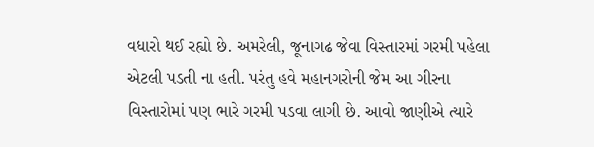વધારો થઈ રહ્યો છે. અમરેલી, જૂનાગઢ જેવા વિસ્તારમાં ગરમી પહેલા એટલી પડતી ના હતી. પરંતુ હવે મહાનગરોની જેમ આ ગીરના વિસ્તારોમાં પણ ભારે ગરમી પડવા લાગી છે. આવો જાણીએ ત્યારે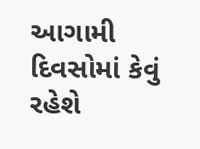આગામી દિવસોમાં કેવું રહેશે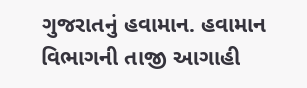ગુજરાતનું હવામાન. હવામાન વિભાગની તાજી આગાહી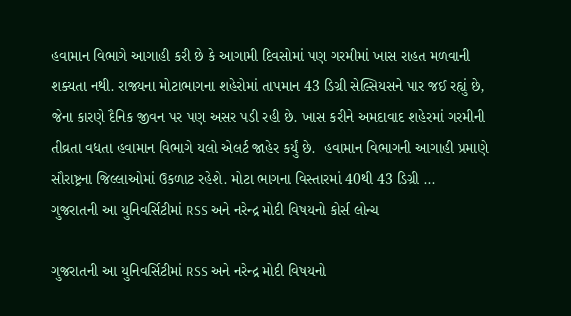હવામાન વિભાગે આગાહી કરી છે કે આગામી દિવસોમાં પણ ગરમીમાં ખાસ રાહત મળવાની શક્યતા નથી. રાજ્યના મોટાભાગના શહેરોમાં તાપમાન 43 ડિગ્રી સેલ્સિયસને પાર જઈ રહ્યું છે, જેના કારણે દૈનિક જીવન પર પણ અસર પડી રહી છે. ખાસ કરીને અમદાવાદ શહેરમાં ગરમીની તીવ્રતા વધતા હવામાન વિભાગે યલો એલર્ટ જાહેર કર્યું છે.  હવામાન વિભાગની આગાહી પ્રમાણે સૌરાષ્ટ્રના જિલ્લાઓમાં ઉકળાટ રહેશે. મોટા ભાગના વિસ્તારમાં 40થી 43 ડિગ્રી ...
ગુજરાતની આ યુનિવર્સિટીમાં RSS અને નરેન્દ્ર મોદી વિષયનો કોર્સ લોન્ચ

ગુજરાતની આ યુનિવર્સિટીમાં RSS અને નરેન્દ્ર મોદી વિષયનો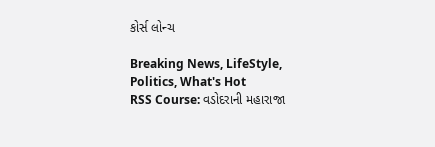કોર્સ લોન્ચ

Breaking News, LifeStyle, Politics, What's Hot
RSS Course: વડોદરાની મહારાજા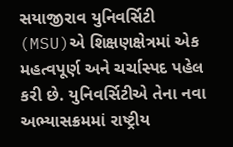સયાજીરાવ યુનિવર્સિટી (MSU)એ શિક્ષણક્ષેત્રમાં એક મહત્વપૂર્ણ અને ચર્ચાસ્પદ પહેલ કરી છે. યુનિવર્સિટીએ તેના નવા અભ્યાસક્રમમાં રાષ્ટ્રીય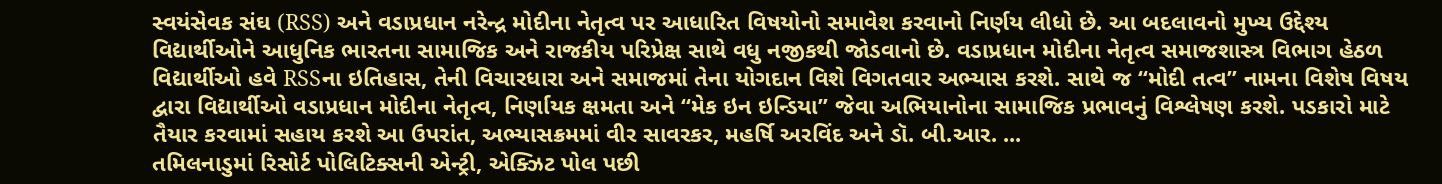સ્વયંસેવક સંઘ (RSS) અને વડાપ્રધાન નરેન્દ્ર મોદીના નેતૃત્વ પર આધારિત વિષયોનો સમાવેશ કરવાનો નિર્ણય લીધો છે. આ બદલાવનો મુખ્ય ઉદ્દેશ્ય વિદ્યાર્થીઓને આધુનિક ભારતના સામાજિક અને રાજકીય પરિપ્રેક્ષ સાથે વધુ નજીકથી જોડવાનો છે. વડાપ્રધાન મોદીના નેતૃત્વ સમાજશાસ્ત્ર વિભાગ હેઠળ વિદ્યાર્થીઓ હવે RSSના ઇતિહાસ, તેની વિચારધારા અને સમાજમાં તેના યોગદાન વિશે વિગતવાર અભ્યાસ કરશે. સાથે જ “મોદી તત્વ” નામના વિશેષ વિષય દ્વારા વિદ્યાર્થીઓ વડાપ્રધાન મોદીના નેતૃત્વ, નિર્ણાયક ક્ષમતા અને “મેક ઇન ઇન્ડિયા” જેવા અભિયાનોના સામાજિક પ્રભાવનું વિશ્લેષણ કરશે. પડકારો માટે તૈયાર કરવામાં સહાય કરશે આ ઉપરાંત, અભ્યાસક્રમમાં વીર સાવરકર, મહર્ષિ અરવિંદ અને ડૉ. બી.આર. ...
તમિલનાડુમાં રિસોર્ટ પોલિટિક્સની એન્ટ્રી, એક્ઝિટ પોલ પછી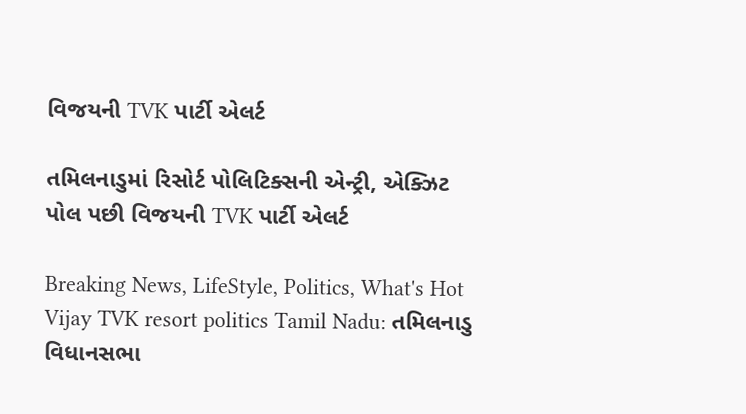વિજયની TVK પાર્ટી એલર્ટ

તમિલનાડુમાં રિસોર્ટ પોલિટિક્સની એન્ટ્રી, એક્ઝિટ પોલ પછી વિજયની TVK પાર્ટી એલર્ટ

Breaking News, LifeStyle, Politics, What's Hot
Vijay TVK resort politics Tamil Nadu: તમિલનાડુ વિધાનસભા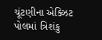ચૂંટણીના એક્ઝિટ પોલમાં ત્રિશંકુ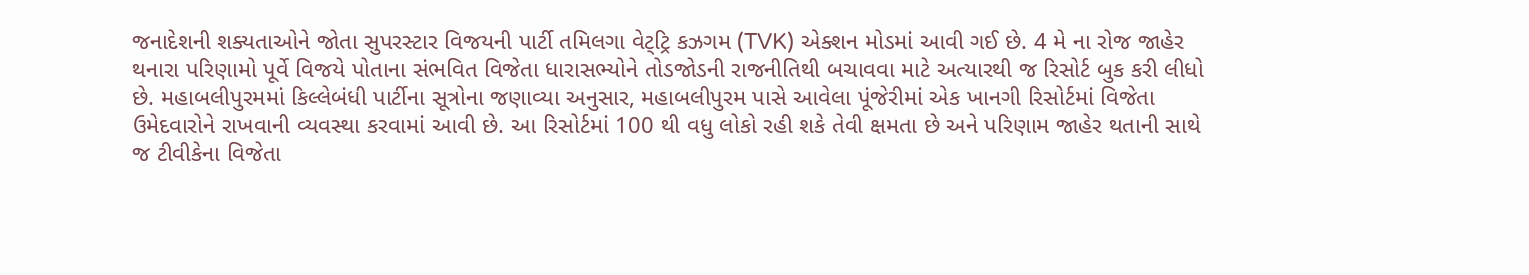જનાદેશની શક્યતાઓને જોતા સુપરસ્ટાર વિજયની પાર્ટી તમિલગા વેટ્ટ્રિ કઝગમ (TVK) એક્શન મોડમાં આવી ગઈ છે. 4 મે ના રોજ જાહેર થનારા પરિણામો પૂર્વે વિજયે પોતાના સંભવિત વિજેતા ધારાસભ્યોને તોડજોડની રાજનીતિથી બચાવવા માટે અત્યારથી જ રિસોર્ટ બુક કરી લીધો છે. મહાબલીપુરમમાં કિલ્લેબંધી પાર્ટીના સૂત્રોના જણાવ્યા અનુસાર, મહાબલીપુરમ પાસે આવેલા પૂંજેરીમાં એક ખાનગી રિસોર્ટમાં વિજેતા ઉમેદવારોને રાખવાની વ્યવસ્થા કરવામાં આવી છે. આ રિસોર્ટમાં 100 થી વધુ લોકો રહી શકે તેવી ક્ષમતા છે અને પરિણામ જાહેર થતાની સાથે જ ટીવીકેના વિજેતા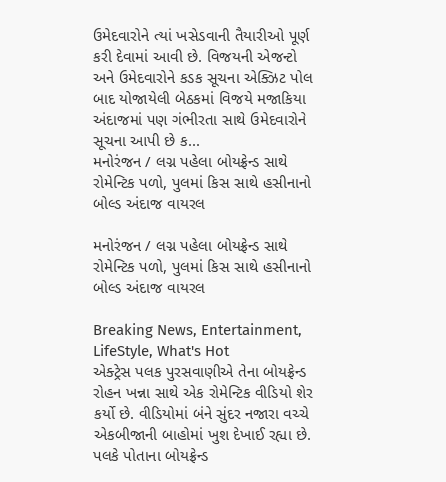ઉમેદવારોને ત્યાં ખસેડવાની તૈયારીઓ પૂર્ણ કરી દેવામાં આવી છે. વિજયની એજન્ટો અને ઉમેદવારોને કડક સૂચના એક્ઝિટ પોલ બાદ યોજાયેલી બેઠકમાં વિજયે મજાકિયા અંદાજમાં પણ ગંભીરતા સાથે ઉમેદવારોને સૂચના આપી છે ક...
મનોરંજન / લગ્ન પહેલા બોયફ્રેન્ડ સાથે રોમેન્ટિક પળો, પુલમાં કિસ સાથે હસીનાનો બોલ્ડ અંદાજ વાયરલ

મનોરંજન / લગ્ન પહેલા બોયફ્રેન્ડ સાથે રોમેન્ટિક પળો, પુલમાં કિસ સાથે હસીનાનો બોલ્ડ અંદાજ વાયરલ

Breaking News, Entertainment, LifeStyle, What's Hot
એક્ટ્રેસ પલક પુરસવાણીએ તેના બોયફ્રેન્ડ રોહન ખન્ના સાથે એક રોમેન્ટિક વીડિયો શેર કર્યો છે. વીડિયોમાં બંને સુંદર નજારા વચ્ચે એકબીજાની બાહોમાં ખુશ દેખાઈ રહ્યા છે. પલકે પોતાના બોયફ્રેન્ડ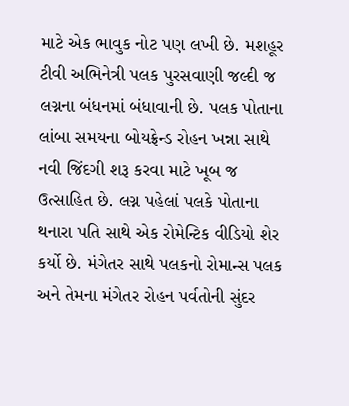માટે એક ભાવુક નોટ પણ લખી છે. મશહૂર ટીવી અભિનેત્રી પલક પુરસવાણી જલ્દી જ લગ્નના બંધનમાં બંધાવાની છે. પલક પોતાના લાંબા સમયના બોયફ્રેન્ડ રોહન ખન્ના સાથે નવી જિંદગી શરૂ કરવા માટે ખૂબ જ ઉત્સાહિત છે. લગ્ન પહેલાં પલકે પોતાના થનારા પતિ સાથે એક રોમેન્ટિક વીડિયો શેર કર્યો છે. મંગેતર સાથે પલકનો રોમાન્સ પલક અને તેમના મંગેતર રોહન પર્વતોની સુંદર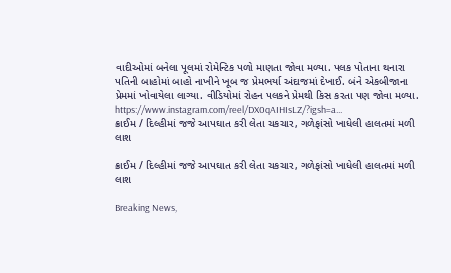વાદીઓમાં બનેલા પૂલમાં રોમેન્ટિક પળો માણતા જોવા મળ્યા. પલક પોતાના થનારા પતિની બાહોમાં બાહો નાખીને ખૂબ જ પ્રેમભર્યા અંદાજમાં દેખાઈ. બંને એકબીજાના પ્રેમમાં ખોવાયેલા લાગ્યા. વીડિયોમાં રોહન પલકને પ્રેમથી કિસ કરતા પણ જોવા મળ્યા. https://www.instagram.com/reel/DX0qAIHIsLZ/?igsh=a...
ક્રાઈમ / દિલ્હીમાં જજે આપઘાત કરી લેતા ચકચાર, ગળેફાંસો ખાધેલી હાલતમાં મળી લાશ

ક્રાઈમ / દિલ્હીમાં જજે આપઘાત કરી લેતા ચકચાર, ગળેફાંસો ખાધેલી હાલતમાં મળી લાશ

Breaking News,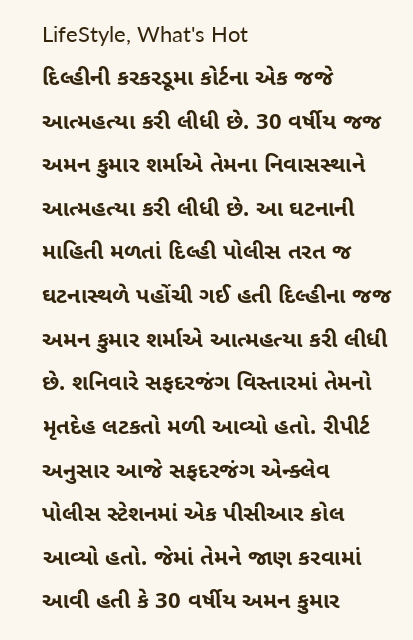LifeStyle, What's Hot
દિલ્હીની કરકરડૂમા કોર્ટના એક જજે આત્મહત્યા કરી લીધી છે. 30 વર્ષીય જજ અમન કુમાર શર્માએ તેમના નિવાસસ્થાને આત્મહત્યા કરી લીધી છે. આ ઘટનાની માહિતી મળતાં દિલ્હી પોલીસ તરત જ ઘટનાસ્થળે પહોંચી ગઈ હતી દિલ્હીના જજ અમન કુમાર શર્માએ આત્મહત્યા કરી લીધી છે. શનિવારે સફદરજંગ વિસ્તારમાં તેમનો મૃતદેહ લટકતો મળી આવ્યો હતો. રીપીર્ટ અનુસાર આજે સફદરજંગ એન્ક્લેવ પોલીસ સ્ટેશનમાં એક પીસીઆર કોલ આવ્યો હતો. જેમાં તેમને જાણ કરવામાં આવી હતી કે 30 વર્ષીય અમન કુમાર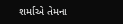શર્માએ તેમના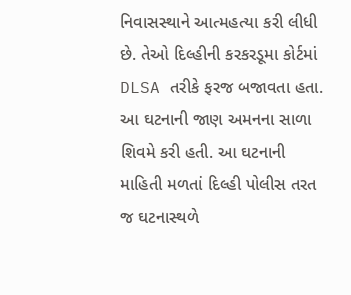નિવાસસ્થાને આત્મહત્યા કરી લીધી છે. તેઓ દિલ્હીની કરકરડૂમા કોર્ટમાં DLSA તરીકે ફરજ બજાવતા હતા. આ ઘટનાની જાણ અમનના સાળા શિવમે કરી હતી. આ ઘટનાની માહિતી મળતાં દિલ્હી પોલીસ તરત જ ઘટનાસ્થળે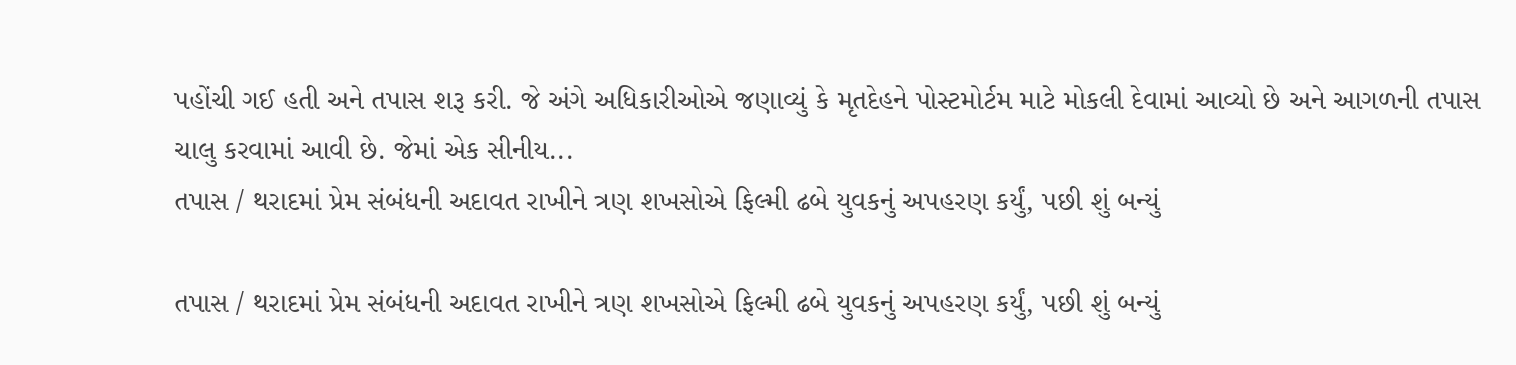પહોંચી ગઈ હતી અને તપાસ શરૂ કરી. જે અંગે અધિકારીઓએ જણાવ્યું કે મૃતદેહને પોસ્ટમોર્ટમ માટે મોકલી દેવામાં આવ્યો છે અને આગળની તપાસ ચાલુ કરવામાં આવી છે. જેમાં એક સીનીય...
તપાસ / થરાદમાં પ્રેમ સંબંધની અદાવત રાખીને ત્રણ શખસોએ ફિલ્મી ઢબે યુવકનું અપહરણ કર્યું, પછી શું બન્યું

તપાસ / થરાદમાં પ્રેમ સંબંધની અદાવત રાખીને ત્રણ શખસોએ ફિલ્મી ઢબે યુવકનું અપહરણ કર્યું, પછી શું બન્યું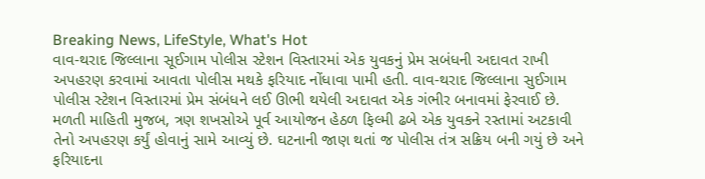Breaking News, LifeStyle, What's Hot
વાવ-થરાદ જિલ્લાના સૂઈગામ પોલીસ સ્ટેશન વિસ્તારમાં એક યુવકનું પ્રેમ સબંધની અદાવત રાખી અપહરણ કરવામાં આવતા પોલીસ મથકે ફરિયાદ નોંધાવા પામી હતી. વાવ-થરાદ જિલ્લાના સુઈગામ પોલીસ સ્ટેશન વિસ્તારમાં પ્રેમ સંબંધને લઈ ઊભી થયેલી અદાવત એક ગંભીર બનાવમાં ફેરવાઈ છે. મળતી માહિતી મુજબ, ત્રણ શખસોએ પૂર્વ આયોજન હેઠળ ફિલ્મી ઢબે એક યુવકને રસ્તામાં અટકાવી તેનો અપહરણ કર્યું હોવાનું સામે આવ્યું છે. ઘટનાની જાણ થતાં જ પોલીસ તંત્ર સક્રિય બની ગયું છે અને ફરિયાદના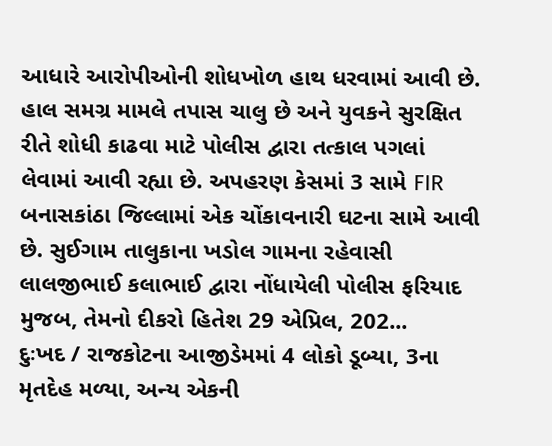આધારે આરોપીઓની શોધખોળ હાથ ધરવામાં આવી છે. હાલ સમગ્ર મામલે તપાસ ચાલુ છે અને યુવકને સુરક્ષિત રીતે શોધી કાઢવા માટે પોલીસ દ્વારા તત્કાલ પગલાં લેવામાં આવી રહ્યા છે. અપહરણ કેસમાં 3 સામે FIR બનાસકાંઠા જિલ્લામાં એક ચોંકાવનારી ઘટના સામે આવી છે. સુઈગામ તાલુકાના ખડોલ ગામના રહેવાસી લાલજીભાઈ કલાભાઈ દ્વારા નોંધાયેલી પોલીસ ફરિયાદ મુજબ, તેમનો દીકરો હિતેશ 29 એપ્રિલ, 202...
દુઃખદ / રાજકોટના આજીડેમમાં 4 લોકો ડૂબ્યા, 3ના મૃતદેહ મળ્યા, અન્ય એકની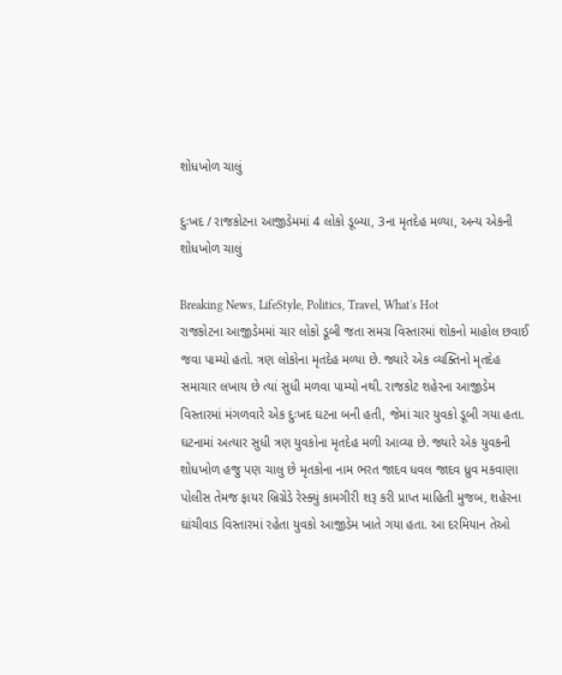શોધખોળ ચાલું

દુઃખદ / રાજકોટના આજીડેમમાં 4 લોકો ડૂબ્યા, 3ના મૃતદેહ મળ્યા, અન્ય એકની શોધખોળ ચાલું

Breaking News, LifeStyle, Politics, Travel, What's Hot
રાજકોટના આજીડેમમાં ચાર લોકો ડૂબી જતા સમગ્ર વિસ્તારમાં શોકનો માહોલ છવાઈ જવા પામ્યો હતો. ત્રણ લોકોના મૃતદેહ મળ્યા છે. જ્યારે એક વ્યક્તિનો મૃતદેહ સમાચાર લખાય છે ત્યાં સુધી મળવા પામ્યો નથી. રાજકોટ શહેરના આજીડેમ વિસ્તારમાં મંગળવારે એક દુઃખદ ઘટના બની હતી, જેમાં ચાર યુવકો ડૂબી ગયા હતા. ઘટનામાં અત્યાર સુધી ત્રણ યુવકોના મૃતદેહ મળી આવ્યા છે. જ્યારે એક યુવકની શોધખોળ હજુ પણ ચાલુ છે મૃતકોના નામ ભરત જાદવ ધવલ જાદવ ધ્રુવ મકવાણા પોલીસ તેમજ ફાયર બ્રિગ્રેડે રેસ્ક્યું કામગીરી શરૂ કરી પ્રાપ્ત માહિતી મુજબ, શહેરના ઘાંચીવાડ વિસ્તારમાં રહેતા યુવકો આજીડેમ ખાતે ગયા હતા. આ દરમિયાન તેઓ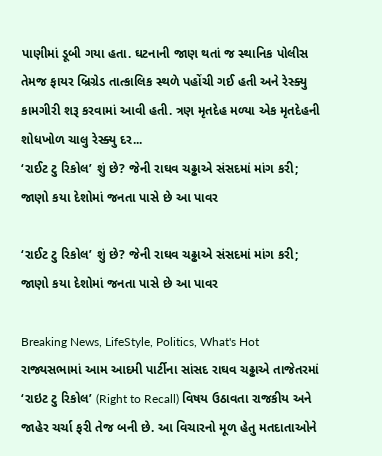પાણીમાં ડૂબી ગયા હતા. ઘટનાની જાણ થતાં જ સ્થાનિક પોલીસ તેમજ ફાયર બ્રિગ્રેડ તાત્કાલિક સ્થળે પહોંચી ગઈ હતી અને રેસ્ક્યુ કામગીરી શરૂ કરવામાં આવી હતી. ત્રણ મૃતદેહ મળ્યા એક મૃતદેહની શોધખોળ ચાલુ રેસ્ક્યુ દર...
‘રાઈટ ટુ રિકોલ’ શું છે? જેની રાઘવ ચઢ્ઢાએ સંસદમાં માંગ કરી; જાણો કયા દેશોમાં જનતા પાસે છે આ પાવર

‘રાઈટ ટુ રિકોલ’ શું છે? જેની રાઘવ ચઢ્ઢાએ સંસદમાં માંગ કરી; જાણો કયા દેશોમાં જનતા પાસે છે આ પાવર

Breaking News, LifeStyle, Politics, What's Hot
રાજ્યસભામાં આમ આદમી પાર્ટીના સાંસદ રાઘવ ચઢ્ઢાએ તાજેતરમાં ‘રાઇટ ટુ રિકોલ’ (Right to Recall) વિષય ઉઠાવતા રાજકીય અને જાહેર ચર્ચા ફરી તેજ બની છે. આ વિચારનો મૂળ હેતુ મતદાતાઓને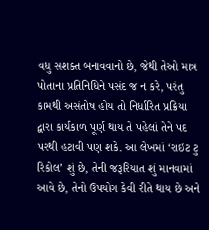વધુ સશક્ત બનાવવાનો છે, જેથી તેઓ માત્ર પોતાના પ્રતિનિધિને પસંદ જ ન કરે, પરંતુ કામથી અસંતોષ હોય તો નિર્ધારિત પ્રક્રિયા દ્વારા કાર્યકાળ પૂર્ણ થાય તે પહેલાં તેને પદ પરથી હટાવી પણ શકે. આ લેખમાં ‘રાઇટ ટુ રિકોલ’ શું છે, તેની જરૂરિયાત શું માનવામાં આવે છે, તેનો ઉપયોગ કેવી રીતે થાય છે અને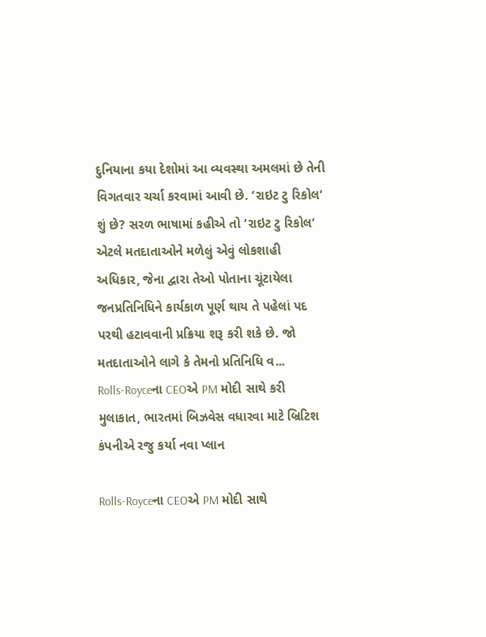દુનિયાના કયા દેશોમાં આ વ્યવસ્થા અમલમાં છે તેની વિગતવાર ચર્ચા કરવામાં આવી છે. ‘રાઇટ ટુ રિકોલ’ શું છે? સરળ ભાષામાં કહીએ તો ‘રાઇટ ટુ રિકોલ’ એટલે મતદાતાઓને મળેલું એવું લોકશાહી અધિકાર, જેના દ્વારા તેઓ પોતાના ચૂંટાયેલા જનપ્રતિનિધિને કાર્યકાળ પૂર્ણ થાય તે પહેલાં પદ પરથી હટાવવાની પ્રક્રિયા શરૂ કરી શકે છે. જો મતદાતાઓને લાગે કે તેમનો પ્રતિનિધિ વ...
Rolls-Royceના CEOએ PM મોદી સાથે કરી મુલાકાત, ભારતમાં બિઝવેસ વધારવા માટે બ્રિટિશ કંપનીએ રજુ કર્યા નવા પ્લાન

Rolls-Royceના CEOએ PM મોદી સાથે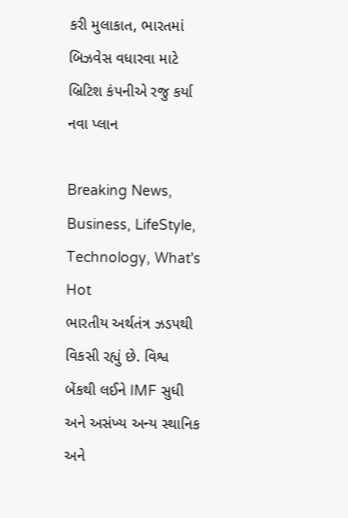કરી મુલાકાત, ભારતમાં બિઝવેસ વધારવા માટે બ્રિટિશ કંપનીએ રજુ કર્યા નવા પ્લાન

Breaking News, Business, LifeStyle, Technology, What's Hot
ભારતીય અર્થતંત્ર ઝડપથી વિકસી રહ્યું છે. વિશ્વ બેંકથી લઈને IMF સુધી અને અસંખ્ય અન્ય સ્થાનિક અને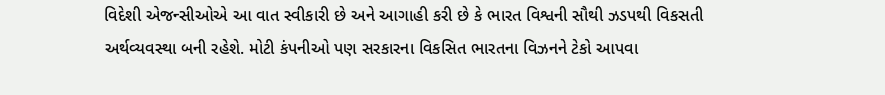વિદેશી એજન્સીઓએ આ વાત સ્વીકારી છે અને આગાહી કરી છે કે ભારત વિશ્વની સૌથી ઝડપથી વિકસતી અર્થવ્યવસ્થા બની રહેશે. મોટી કંપનીઓ પણ સરકારના વિકસિત ભારતના વિઝનને ટેકો આપવા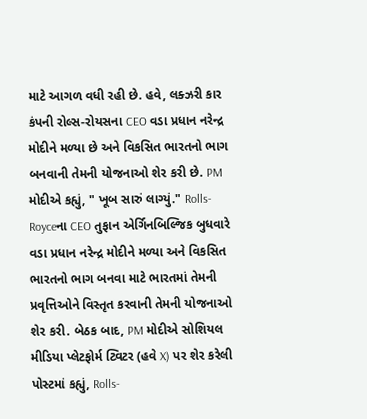માટે આગળ વધી રહી છે. હવે, લક્ઝરી કાર કંપની રોલ્સ-રોયસના CEO વડા પ્રધાન નરેન્દ્ર મોદીને મળ્યા છે અને વિકસિત ભારતનો ભાગ બનવાની તેમની યોજનાઓ શેર કરી છે. PM મોદીએ કહ્યું, " ખૂબ સારું લાગ્યું." Rolls-Royceના CEO તુફાન એર્ગિનબિલ્જિક બુધવારે વડા પ્રધાન નરેન્દ્ર મોદીને મળ્યા અને વિકસિત ભારતનો ભાગ બનવા માટે ભારતમાં તેમની પ્રવૃત્તિઓને વિસ્તૃત કરવાની તેમની યોજનાઓ શેર કરી. બેઠક બાદ, PM મોદીએ સોશિયલ મીડિયા પ્લેટફોર્મ ટ્વિટર (હવે X) પર શેર કરેલી પોસ્ટમાં કહ્યું, Rolls-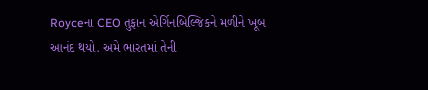Royceના CEO તુફાન એર્ગિનબિલ્જિકને મળીને ખૂબ આનંદ થયો. અમે ભારતમાં તેની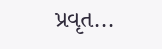પ્રવૃત...